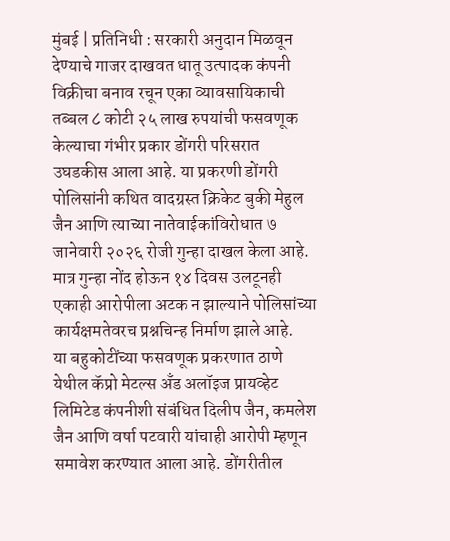मुंबई | प्रतिनिधी : सरकारी अनुदान मिळवून देण्याचे गाजर दाखवत धातू उत्पादक कंपनी विक्रीचा बनाव रचून एका व्यावसायिकाची तब्बल ८ कोटी २५ लाख रुपयांची फसवणूक केल्याचा गंभीर प्रकार डोंगरी परिसरात उघडकीस आला आहे. या प्रकरणी डोंगरी पोलिसांनी कथित वादग्रस्त क्रिकेट बुकी मेहुल जैन आणि त्याच्या नातेवाईकांविरोधात ७ जानेवारी २०२६ रोजी गुन्हा दाखल केला आहे. मात्र गुन्हा नोंद होऊन १४ दिवस उलटूनही एकाही आरोपीला अटक न झाल्याने पोलिसांच्या कार्यक्षमतेवरच प्रश्नचिन्ह निर्माण झाले आहे.
या बहुकोटींच्या फसवणूक प्रकरणात ठाणे येथील कॅप्रो मेटल्स अँड अलॉइज प्रायव्हेट लिमिटेड कंपनीशी संबंधित दिलीप जैन, कमलेश जैन आणि वर्षा पटवारी यांचाही आरोपी म्हणून समावेश करण्यात आला आहे. डोंगरीतील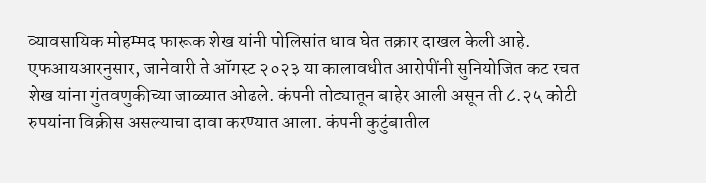व्यावसायिक मोहम्मद फारूक शेख यांनी पोलिसांत धाव घेत तक्रार दाखल केली आहे.
एफआयआरनुसार, जानेवारी ते ऑगस्ट २०२३ या कालावधीत आरोपींनी सुनियोजित कट रचत शेख यांना गुंतवणुकीच्या जाळ्यात ओढले. कंपनी तोट्यातून बाहेर आली असून ती ८.२५ कोटी रुपयांना विक्रीस असल्याचा दावा करण्यात आला. कंपनी कुटुंबातील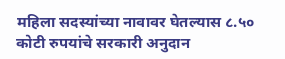महिला सदस्यांच्या नावावर घेतल्यास ८.५० कोटी रुपयांचे सरकारी अनुदान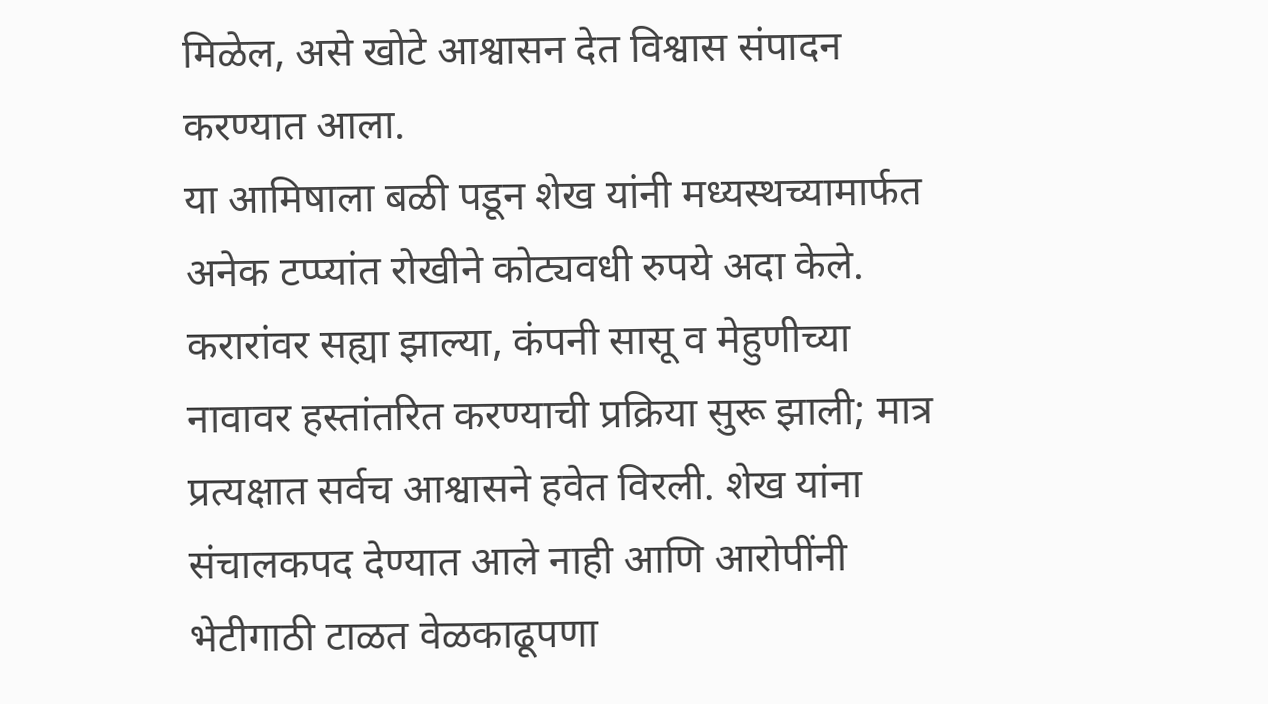मिळेल, असे खोटे आश्वासन देत विश्वास संपादन करण्यात आला.
या आमिषाला बळी पडून शेख यांनी मध्यस्थच्यामार्फत अनेक टप्प्यांत रोखीने कोट्यवधी रुपये अदा केले. करारांवर सह्या झाल्या, कंपनी सासू व मेहुणीच्या नावावर हस्तांतरित करण्याची प्रक्रिया सुरू झाली; मात्र प्रत्यक्षात सर्वच आश्वासने हवेत विरली. शेख यांना संचालकपद देण्यात आले नाही आणि आरोपींनी भेटीगाठी टाळत वेळकाढूपणा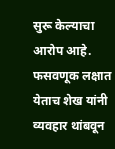सुरू केल्याचा आरोप आहे.
फसवणूक लक्षात येताच शेख यांनी व्यवहार थांबवून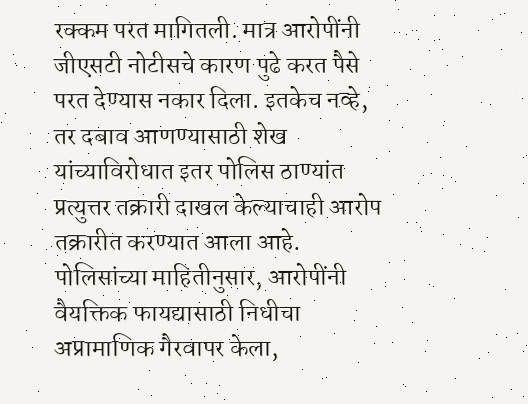रक्कम परत मागितली. मात्र आरोपींनी जीएसटी नोटीसचे कारण पुढे करत पैसे परत देण्यास नकार दिला. इतकेच नव्हे, तर दबाव आणण्यासाठी शेख यांच्याविरोधात इतर पोलिस ठाण्यांत प्रत्युत्तर तक्रारी दाखल केल्याचाही आरोप तक्रारीत करण्यात आला आहे.
पोलिसांच्या माहितीनुसार, आरोपींनी वैयक्तिक फायद्यासाठी निधीचा अप्रामाणिक गैरवापर केला,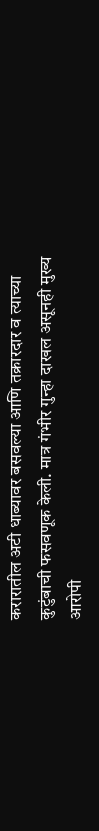करारातील अटी धाब्यावर बसवल्या आणि तक्रारदार व त्याच्या कुटुंबाची फसवणूक केली. मात्र गंभीर गुन्हा दाखल असूनही मुख्य आरोपी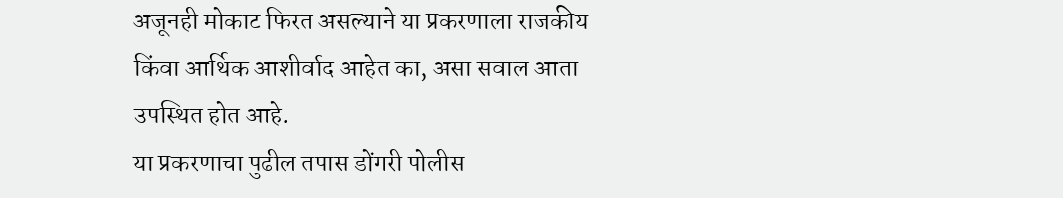अजूनही मोकाट फिरत असल्याने या प्रकरणाला राजकीय किंवा आर्थिक आशीर्वाद आहेत का, असा सवाल आता उपस्थित होत आहे.
या प्रकरणाचा पुढील तपास डोंगरी पोलीस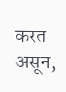करत असून,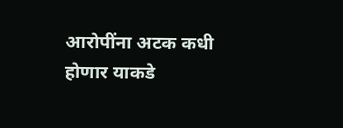आरोपींना अटक कधी होणार याकडे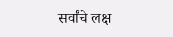सर्वांचे लक्ष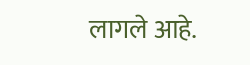लागले आहे.